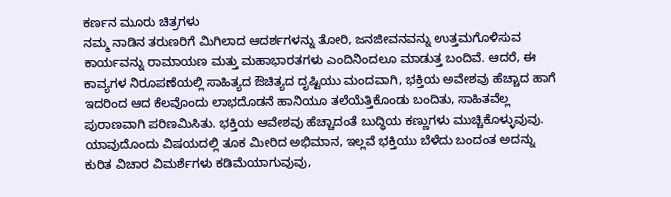ಕರ್ಣನ ಮೂರು ಚಿತ್ರಗಳು
ನಮ್ಮ ನಾಡಿನ ತರುಣರಿಗೆ ಮಿಗಿಲಾದ ಆದರ್ಶಗಳನ್ನು ತೋರಿ, ಜನಜೀವನವನ್ನು ಉತ್ತಮಗೊಳಿಸುವ ಕಾರ್ಯವನ್ನು ರಾಮಾಯಣ ಮತ್ತು ಮಹಾಭಾರತಗಳು ಎಂದಿನಿಂದಲೂ ಮಾಡುತ್ತ ಬಂದಿವೆ. ಆದರೆ, ಈ ಕಾವ್ಯಗಳ ನಿರೂಪಣೆಯಲ್ಲಿ ಸಾಹಿತ್ಯದ ಔಚಿತ್ಯದ ದೃಷ್ಟಿಯು ಮಂದವಾಗಿ, ಭಕ್ತಿಯ ಅವೇಶವು ಹೆಚ್ಚಾದ ಹಾಗೆ ಇದರಿಂದ ಆದ ಕೆಲವೊಂದು ಲಾಭದೊಡನೆ ಹಾನಿಯೂ ತಲೆಯೆತ್ತಿಕೊಂಡು ಬಂದಿತು, ಸಾಹಿತವೆಲ್ಲ ಪುರಾಣವಾಗಿ ಪರಿಣಮಿಸಿತು. ಭಕ್ತಿಯ ಆವೇಶವು ಹೆಚ್ಚಾದಂತೆ ಬುದ್ಧಿಯ ಕಣ್ಣುಗಳು ಮುಚ್ಚಿಕೊಳ್ಳುವುವು. ಯಾವುದೊಂದು ವಿಷಯದಲ್ಲಿ ತೂಕ ಮೀರಿದ ಅಭಿಮಾನ, ಇಲ್ಲವೆ ಭಕ್ತಿಯು ಬೆಳೆದು ಬಂದಂತ ಅದನ್ನು ಕುರಿತ ವಿಚಾರ ವಿಮರ್ಶೆಗಳು ಕಡಿಮೆಯಾಗುವುವು,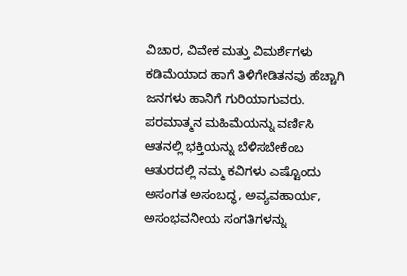ವಿಚಾರ, ವಿವೇಕ ಮತ್ತು ವಿಮರ್ಶೆಗಳು ಕಡಿಮೆಯಾದ ಹಾಗೆ ತಿಳಿಗೇಡಿತನವು ಹೆಚ್ಚಾಗಿ ಜನಗಳು ಹಾನಿಗೆ ಗುರಿಯಾಗುವರು. ಪರಮಾತ್ಮನ ಮಹಿಮೆಯನ್ನು ವರ್ಣಿಸಿ ಆತನಲ್ಲಿ ಭಕ್ತಿಯನ್ನು ಬೆಳಿಸಬೇಕೆಂಬ ಆತುರದಲ್ಲಿ ನಮ್ಮ ಕವಿಗಳು ಎಷ್ಟೊಂದು ಅಸಂಗತ ಅಸಂಬದ್ಧ, ಅವ್ಯವಹಾರ್ಯ, ಅಸಂಭವನೀಯ ಸಂಗತಿಗಳನ್ನು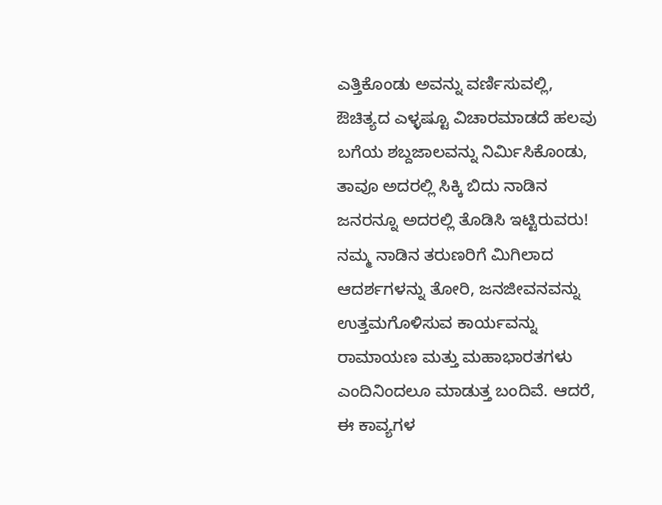ಎತ್ತಿಕೊಂಡು ಅವನ್ನು ವರ್ಣಿಸುವಲ್ಲಿ, ಔಚಿತ್ಯದ ಎಳ್ಳಷ್ಟೂ ವಿಚಾರಮಾಡದೆ ಹಲವು ಬಗೆಯ ಶಬ್ದಜಾಲವನ್ನು ನಿರ್ಮಿಸಿಕೊಂಡು, ತಾವೂ ಅದರಲ್ಲಿ ಸಿಕ್ಕಿ ಬಿದು ನಾಡಿನ ಜನರನ್ನೂ ಅದರಲ್ಲಿ ತೊಡಿಸಿ ಇಟ್ಟಿರುವರು!
ನಮ್ಮ ನಾಡಿನ ತರುಣರಿಗೆ ಮಿಗಿಲಾದ ಆದರ್ಶಗಳನ್ನು ತೋರಿ, ಜನಜೀವನವನ್ನು ಉತ್ತಮಗೊಳಿಸುವ ಕಾರ್ಯವನ್ನು ರಾಮಾಯಣ ಮತ್ತು ಮಹಾಭಾರತಗಳು ಎಂದಿನಿಂದಲೂ ಮಾಡುತ್ತ ಬಂದಿವೆ. ಆದರೆ, ಈ ಕಾವ್ಯಗಳ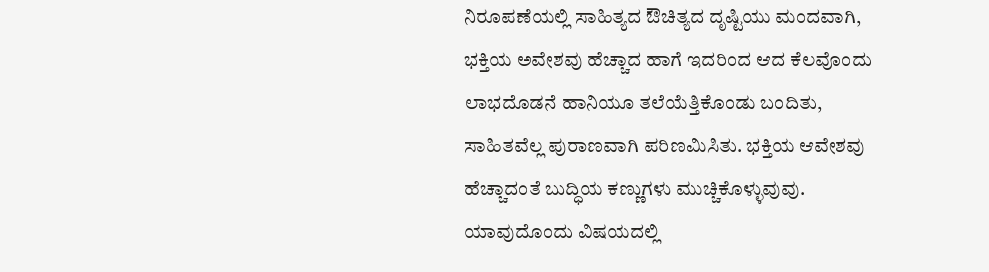ನಿರೂಪಣೆಯಲ್ಲಿ ಸಾಹಿತ್ಯದ ಔಚಿತ್ಯದ ದೃಷ್ಟಿಯು ಮಂದವಾಗಿ, ಭಕ್ತಿಯ ಅವೇಶವು ಹೆಚ್ಚಾದ ಹಾಗೆ ಇದರಿಂದ ಆದ ಕೆಲವೊಂದು ಲಾಭದೊಡನೆ ಹಾನಿಯೂ ತಲೆಯೆತ್ತಿಕೊಂಡು ಬಂದಿತು, ಸಾಹಿತವೆಲ್ಲ ಪುರಾಣವಾಗಿ ಪರಿಣಮಿಸಿತು. ಭಕ್ತಿಯ ಆವೇಶವು ಹೆಚ್ಚಾದಂತೆ ಬುದ್ಧಿಯ ಕಣ್ಣುಗಳು ಮುಚ್ಚಿಕೊಳ್ಳುವುವು. ಯಾವುದೊಂದು ವಿಷಯದಲ್ಲಿ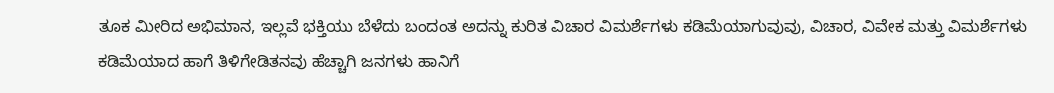ತೂಕ ಮೀರಿದ ಅಭಿಮಾನ, ಇಲ್ಲವೆ ಭಕ್ತಿಯು ಬೆಳೆದು ಬಂದಂತ ಅದನ್ನು ಕುರಿತ ವಿಚಾರ ವಿಮರ್ಶೆಗಳು ಕಡಿಮೆಯಾಗುವುವು, ವಿಚಾರ, ವಿವೇಕ ಮತ್ತು ವಿಮರ್ಶೆಗಳು ಕಡಿಮೆಯಾದ ಹಾಗೆ ತಿಳಿಗೇಡಿತನವು ಹೆಚ್ಚಾಗಿ ಜನಗಳು ಹಾನಿಗೆ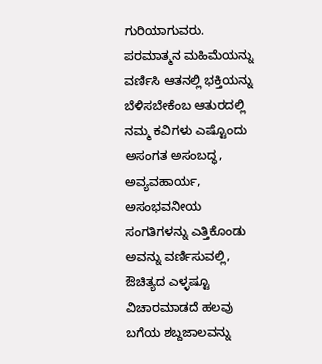ಗುರಿಯಾಗುವರು. ಪರಮಾತ್ಮನ ಮಹಿಮೆಯನ್ನು ವರ್ಣಿಸಿ ಆತನಲ್ಲಿ ಭಕ್ತಿಯನ್ನು ಬೆಳಿಸಬೇಕೆಂಬ ಆತುರದಲ್ಲಿ ನಮ್ಮ ಕವಿಗಳು ಎಷ್ಟೊಂದು ಅಸಂಗತ ಅಸಂಬದ್ಧ, ಅವ್ಯವಹಾರ್ಯ, ಅಸಂಭವನೀಯ ಸಂಗತಿಗಳನ್ನು ಎತ್ತಿಕೊಂಡು ಅವನ್ನು ವರ್ಣಿಸುವಲ್ಲಿ, ಔಚಿತ್ಯದ ಎಳ್ಳಷ್ಟೂ ವಿಚಾರಮಾಡದೆ ಹಲವು ಬಗೆಯ ಶಬ್ದಜಾಲವನ್ನು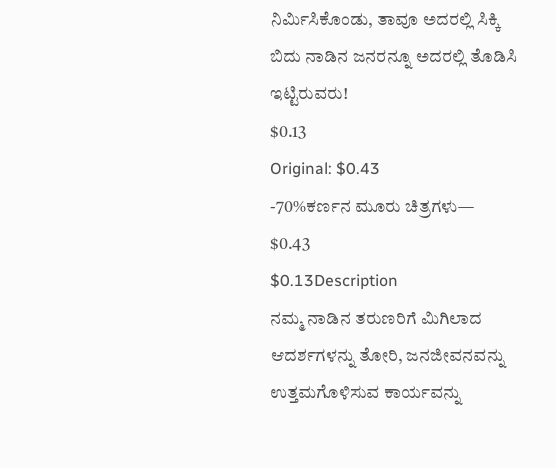ನಿರ್ಮಿಸಿಕೊಂಡು, ತಾವೂ ಅದರಲ್ಲಿ ಸಿಕ್ಕಿ ಬಿದು ನಾಡಿನ ಜನರನ್ನೂ ಅದರಲ್ಲಿ ತೊಡಿಸಿ ಇಟ್ಟಿರುವರು!
$0.13
Original: $0.43
-70%ಕರ್ಣನ ಮೂರು ಚಿತ್ರಗಳು—
$0.43
$0.13Description
ನಮ್ಮ ನಾಡಿನ ತರುಣರಿಗೆ ಮಿಗಿಲಾದ ಆದರ್ಶಗಳನ್ನು ತೋರಿ, ಜನಜೀವನವನ್ನು ಉತ್ತಮಗೊಳಿಸುವ ಕಾರ್ಯವನ್ನು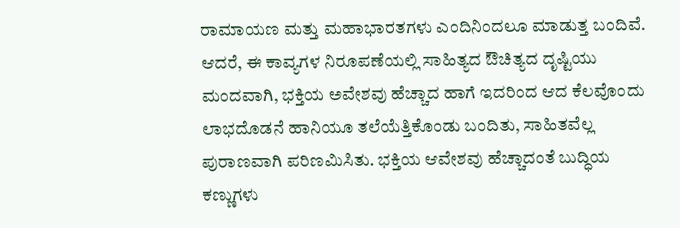ರಾಮಾಯಣ ಮತ್ತು ಮಹಾಭಾರತಗಳು ಎಂದಿನಿಂದಲೂ ಮಾಡುತ್ತ ಬಂದಿವೆ. ಆದರೆ, ಈ ಕಾವ್ಯಗಳ ನಿರೂಪಣೆಯಲ್ಲಿ ಸಾಹಿತ್ಯದ ಔಚಿತ್ಯದ ದೃಷ್ಟಿಯು ಮಂದವಾಗಿ, ಭಕ್ತಿಯ ಅವೇಶವು ಹೆಚ್ಚಾದ ಹಾಗೆ ಇದರಿಂದ ಆದ ಕೆಲವೊಂದು ಲಾಭದೊಡನೆ ಹಾನಿಯೂ ತಲೆಯೆತ್ತಿಕೊಂಡು ಬಂದಿತು, ಸಾಹಿತವೆಲ್ಲ ಪುರಾಣವಾಗಿ ಪರಿಣಮಿಸಿತು. ಭಕ್ತಿಯ ಆವೇಶವು ಹೆಚ್ಚಾದಂತೆ ಬುದ್ಧಿಯ ಕಣ್ಣುಗಳು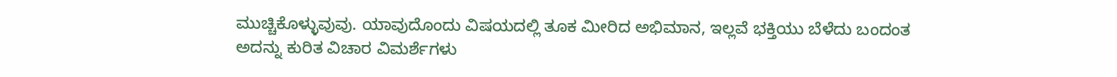ಮುಚ್ಚಿಕೊಳ್ಳುವುವು. ಯಾವುದೊಂದು ವಿಷಯದಲ್ಲಿ ತೂಕ ಮೀರಿದ ಅಭಿಮಾನ, ಇಲ್ಲವೆ ಭಕ್ತಿಯು ಬೆಳೆದು ಬಂದಂತ ಅದನ್ನು ಕುರಿತ ವಿಚಾರ ವಿಮರ್ಶೆಗಳು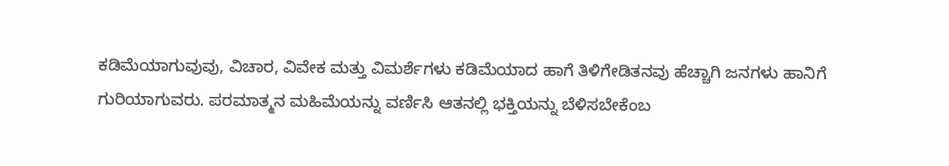ಕಡಿಮೆಯಾಗುವುವು, ವಿಚಾರ, ವಿವೇಕ ಮತ್ತು ವಿಮರ್ಶೆಗಳು ಕಡಿಮೆಯಾದ ಹಾಗೆ ತಿಳಿಗೇಡಿತನವು ಹೆಚ್ಚಾಗಿ ಜನಗಳು ಹಾನಿಗೆ ಗುರಿಯಾಗುವರು. ಪರಮಾತ್ಮನ ಮಹಿಮೆಯನ್ನು ವರ್ಣಿಸಿ ಆತನಲ್ಲಿ ಭಕ್ತಿಯನ್ನು ಬೆಳಿಸಬೇಕೆಂಬ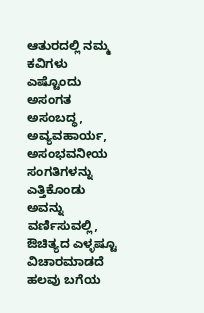ಆತುರದಲ್ಲಿ ನಮ್ಮ ಕವಿಗಳು ಎಷ್ಟೊಂದು ಅಸಂಗತ ಅಸಂಬದ್ಧ, ಅವ್ಯವಹಾರ್ಯ, ಅಸಂಭವನೀಯ ಸಂಗತಿಗಳನ್ನು ಎತ್ತಿಕೊಂಡು ಅವನ್ನು ವರ್ಣಿಸುವಲ್ಲಿ, ಔಚಿತ್ಯದ ಎಳ್ಳಷ್ಟೂ ವಿಚಾರಮಾಡದೆ ಹಲವು ಬಗೆಯ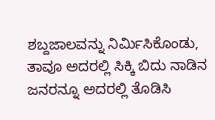ಶಬ್ದಜಾಲವನ್ನು ನಿರ್ಮಿಸಿಕೊಂಡು, ತಾವೂ ಅದರಲ್ಲಿ ಸಿಕ್ಕಿ ಬಿದು ನಾಡಿನ ಜನರನ್ನೂ ಅದರಲ್ಲಿ ತೊಡಿಸಿ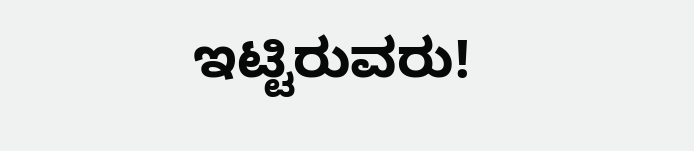ಇಟ್ಟಿರುವರು!